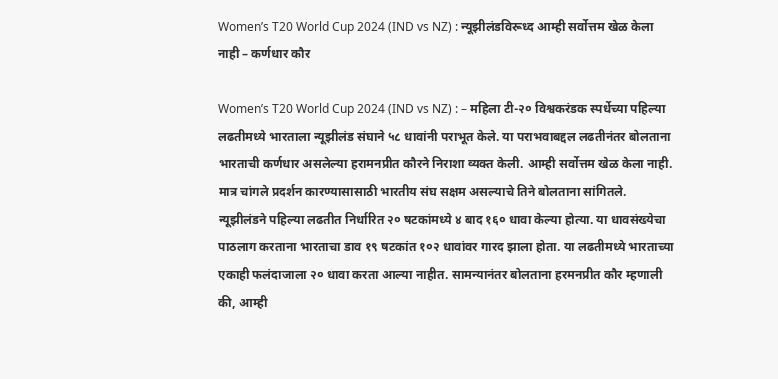Women’s T20 World Cup 2024 (IND vs NZ) : न्यूझीलंडविरूध्द आम्ही सर्वोत्तम खेळ केला नाही – कर्णधार कौर

Women’s T20 World Cup 2024 (IND vs NZ) : – महिला टी-२० विश्वकरंडक स्पर्धेच्या पहिल्या लढतीमध्ये भारताला न्यूझीलंड संघाने ५८ धावांनी पराभूत केले. या पराभवाबद्दल लढतीनंतर बोलताना भारताची कर्णधार असलेल्या हरामनप्रीत कौरने निराशा व्यक्त केली. आम्ही सर्वोत्तम खेळ केला नाही. मात्र चांगले प्रदर्शन कारण्यासासाठी भारतीय संघ सक्षम असल्याचे तिने बोलताना सांगितले.
न्यूझीलंडने पहिल्या लढतीत निर्धारित २० षटकांमध्ये ४ बाद १६० धावा केल्या होत्या. या धावसंख्येचा पाठलाग करताना भारताचा डाव १९ षटकांत १०२ धावांवर गारद झाला होता. या लढतीमध्ये भारताच्या एकाही फलंदाजाला २० धावा करता आल्या नाहीत. सामन्यानंतर बोलताना हरमनप्रीत कौर म्हणाली की, आम्ही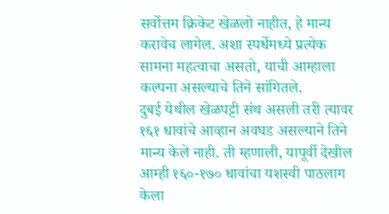सर्वोत्तम क्रिकेट खेळलो नाहीत, हे मान्य करावेच लागेल. अशा स्पर्धेमध्ये प्रत्येक सामना महत्वाचा असतो, याची आम्हाला कल्पना असल्याचे तिने सांगितले.
दुबई येथील खेळपट्टी संथ असली तरी त्यावर १६१ धावांचे आव्हान अवघड असल्याने तिने मान्य केले नाही. ती म्हणाली, यापूर्वी देखील आम्ही १६०-१७० धावांचा यशस्वी पाठलाग केला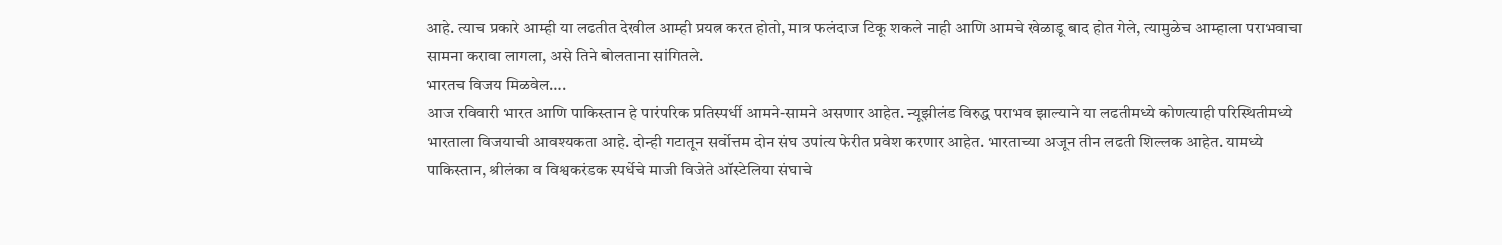आहे. त्याच प्रकारे आम्ही या लढतीत देखील आम्ही प्रयत्न करत होतो, मात्र फलंदाज टिकू शकले नाही आणि आमचे खेळाडू बाद होत गेले, त्यामुळेच आम्हाला पराभवाचा सामना करावा लागला, असे तिने बोलताना सांगितले.
भारतच विजय मिळवेल….
आज रविवारी भारत आणि पाकिस्तान हे पारंपरिक प्रतिस्पर्धी आमने-सामने असणार आहेत. न्यूझीलंड विरुद्ध पराभव झाल्याने या लढतीमध्ये कोणत्याही परिस्थितीमध्ये भारताला विजयाची आवश्यकता आहे. दोन्ही गटातून सर्वोत्तम दोन संघ उपांत्य फेरीत प्रवेश करणार आहेत. भारताच्या अजून तीन लढती शिल्लक आहेत. यामध्ये पाकिस्तान, श्रीलंका व विश्वकरंडक स्पर्धेचे माजी विजेते ऑस्टेलिया संघाचे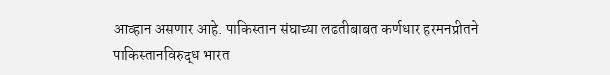आव्हान असणार आहे. पाकिस्तान संघाच्या लढतीबाबत कर्णधार हरमनप्रीतने पाकिस्तानविरुद्ध भारत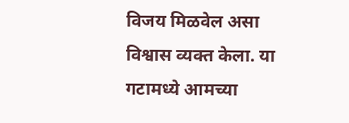विजय मिळवेल असा विश्वास व्यक्त केला. या गटामध्ये आमच्या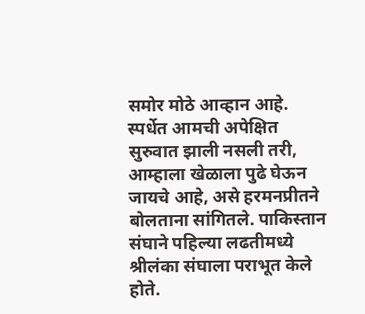समोर मोठे आव्हान आहे. स्पर्धेत आमची अपेक्षित सुरुवात झाली नसली तरी, आम्हाला खेळाला पुढे घेऊन जायचे आहे, असे हरमनप्रीतने बोलताना सांगितले. पाकिस्तान संघाने पहिल्या लढतीमध्ये श्रीलंका संघाला पराभूत केले होते.